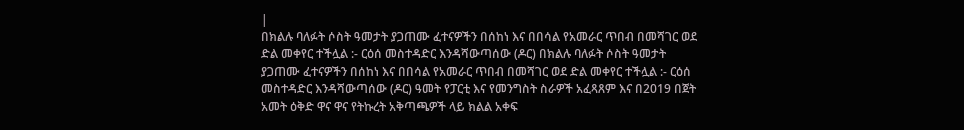|
በክልሉ ባለፉት ሶስት ዓመታት ያጋጠሙ ፈተናዎችን በሰከነ እና በበሳል የአመራር ጥበብ በመሻገር ወደ ድል መቀየር ተችሏል :- ርዕሰ መስተዳድር እንዳሻውጣሰው (ዶር) በክልሉ ባለፉት ሶስት ዓመታት ያጋጠሙ ፈተናዎችን በሰከነ እና በበሳል የአመራር ጥበብ በመሻገር ወደ ድል መቀየር ተችሏል :- ርዕሰ መስተዳድር እንዳሻውጣሰው (ዶር) ዓመት የፓርቲ እና የመንግስት ስራዎች አፈጻጸም እና በ2019 በጀት አመት ዕቅድ ዋና ዋና የትኩረት አቅጣጫዎች ላይ ክልል አቀፍ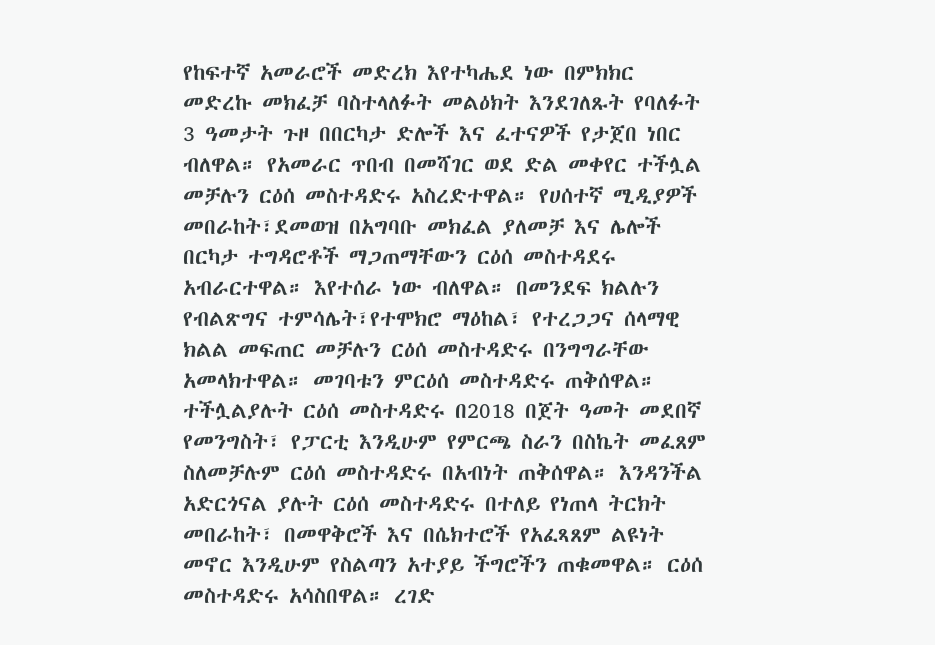የከፍተኛ አመራሮች መድረክ እየተካሔደ ነው በምክክር መድረኩ መክፈቻ ባስተላለፉት መልዕክት እንደገለጹት የባለፉት 3 ዓመታት ጉዞ በበርካታ ድሎች እና ፈተናዎች የታጀበ ነበር ብለዋል። የአመራር ጥበብ በመሻገር ወደ ድል መቀየር ተችሏል መቻሉን ርዕሰ መስተዳድሩ አስረድተዋል። የሀሰተኛ ሚዲያዎች መበራከት፣ደመወዝ በአግባቡ መክፈል ያለመቻ እና ሌሎች በርካታ ተግዳሮቶች ማጋጠማቸውን ርዕሰ መስተዳደሩ አብራርተዋል። እየተሰራ ነው ብለዋል። በመንደፍ ክልሉን የብልጽግና ተምሳሌት፣የተሞክሮ ማዕከል፣ የተረጋጋና ሰላማዊ ክልል መፍጠር መቻሉን ርዕሰ መስተዳድሩ በንግግራቸው አመላክተዋል። መገባቱን ምርዕሰ መስተዳድሩ ጠቅሰዋል። ተችሏልያሉት ርዕሰ መስተዳድሩ በ2018 በጀት ዓመት መደበኛ የመንግስት፣ የፓርቲ እንዲሁም የምርጫ ስራን በስኬት መፈጸም ስለመቻሉም ርዕሰ መስተዳድሩ በአብነት ጠቅሰዋል። እንዳንችል አድርጎናል ያሉት ርዕሰ መስተዳድሩ በተለይ የነጠላ ትርክት መበራከት፣ በመዋቅሮች እና በሴክተሮች የአፈጻጸም ልዩነት መኖር እንዲሁም የስልጣን አተያይ ችግሮችን ጠቁመዋል። ርዕሰ መስተዳድሩ አሳስበዋል። ረገድ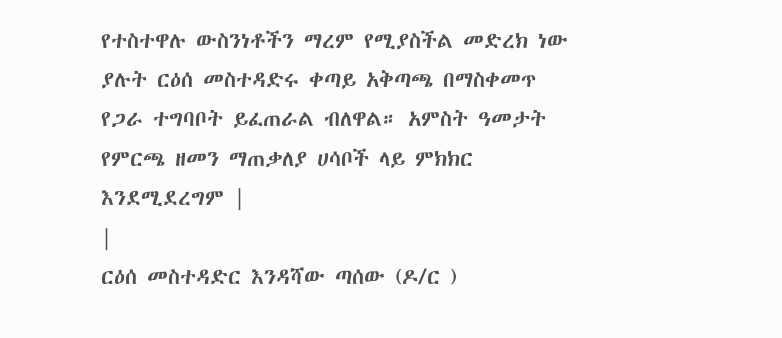የተስተዋሉ ውስንነቶችን ማረም የሚያስችል መድረክ ነው ያሉት ርዕሰ መስተዳድሩ ቀጣይ አቅጣጫ በማስቀመጥ የጋራ ተግባቦት ይፈጠራል ብለዋል። አምስት ዓመታት የምርጫ ዘመን ማጠቃለያ ሀሳቦች ላይ ምክክር እንደሚደረግም |
|
ርዕሰ መስተዳድር እንዳሻው ጣሰው (ዶ/ር )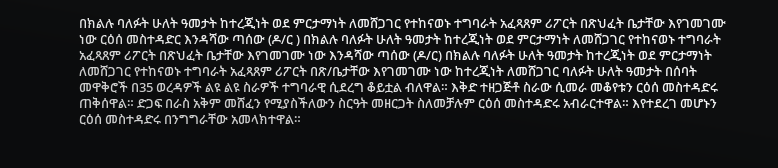በክልሉ ባለፉት ሁለት ዓመታት ከተረጂነት ወደ ምርታማነት ለመሸጋገር የተከናወኑ ተግባራት አፈጻጸም ሪፖርት በጽህፈት ቤታቸው እየገመገሙ ነው ርዕሰ መስተዳድር እንዳሻው ጣሰው (ዶ/ር ) በክልሉ ባለፉት ሁለት ዓመታት ከተረጂነት ወደ ምርታማነት ለመሸጋገር የተከናወኑ ተግባራት አፈጻጸም ሪፖርት በጽህፈት ቤታቸው እየገመገሙ ነው እንዳሻው ጣሰው (ዶ/ር) በክልሉ ባለፉት ሁለት ዓመታት ከተረጂነት ወደ ምርታማነት ለመሸጋገር የተከናወኑ ተግባራት አፈጻጸም ሪፖርት በጽ/ቤታቸው እየገመገሙ ነው ከተረጂነት ለመሸጋገር ባለፉት ሁለት ዓመታት በሰባት መዋቅሮች በ35 ወረዳዎች ልዩ ልዩ ስራዎች ተግባራዊ ሲደረግ ቆይቷል ብለዋል። እቅድ ተዘጋጅቶ ስራው ሲመራ መቆየቱን ርዕሰ መስተዳድሩ ጠቅሰዋል። ድጋፍ በራስ አቅም መሸፈን የሚያስችለውን ስርዓት መዘርጋት ስለመቻሉም ርዕሰ መስተዳድሩ አብራርተዋል። እየተደረገ መሆኑን ርዕሰ መስተዳድሩ በንግግራቸው አመላክተዋል።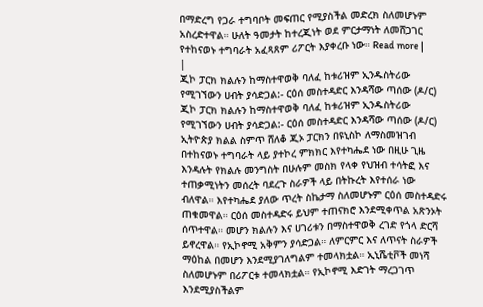በማድረግ የጋራ ተግባቦት መፍጠር የሚያስችል መድረክ ስለመሆኑም አስረድተዋል። ሁለት ዓመታት ከተረጂነት ወደ ምርታማነት ለመሸጋገር የተከናወኑ ተግባራት አፈጻጸም ሪፖርት እያቀረቡ ነው። Read more |
|
ጂኮ ፓርክ ክልሉን ከማስተዋወቅ ባለፈ ከቱሪዝም ኢንዱስትሪው የሚገኘውን ሀብት ያሳድጋል:- ርዕሰ መስተዳድር እንዳሻው ጣሰው (ዶ/ር) ጂኮ ፓርክ ክልሉን ከማስተዋወቅ ባለፈ ከቱሪዝም ኢንዱስትሪው የሚገኘውን ሀብት ያሳድጋል:- ርዕሰ መስተዳድር እንዳሻው ጣሰው (ዶ/ር) ኢትዮጵያ ክልል ስምጥ ሸለቆ ጂኦ ፓርክን በዩኒስኮ ለማስመዝገብ በተከናወኑ ተግባራት ላይ ያተኮረ ምክክር እየተካሔደ ነው በዚሁ ጊዜ እንዳሉት የክልሉ መንግስት በሁሉም መስክ የላቀ የህዝብ ተሳትፎ እና ተጠቃሚነትን መሰረት ባደረጉ ስራዎች ላይ በትኩረት እየተሰራ ነው ብለዋል። እየተካሔደ ያለው ጥረት ስኬታማ ስለመሆኑም ርዕሰ መስተዳድሩ ጠቁመዋል። ርዕሰ መስተዳድሩ ይህም ተጠናክሮ እንደሚቀጥል አጽንኦት ሰጥተዋል። መሆን ክልሉን እና ሀገሪቱን በማስተዋወቅ ረገድ የጎላ ድርሻ ይኖረዋል። የኢኮኖሚ አቅምን ያሳድጋል። ለምርምር እና ለጥናት ስራዎች ማዕከል በመሆን እንደሚያገለግልም ተመላክቷል። ኢኒሼቲቮች መነሻ ስለመሆኑም በሪፖርቱ ተመላክቷል። የኢኮኖሚ እድገት ማረጋገጥ እንደሚያስችልም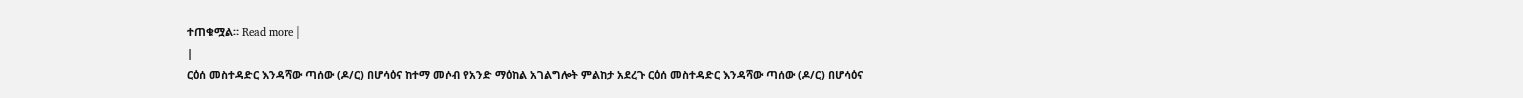ተጠቁሟል። Read more |
|
ርዕሰ መስተዳድር እንዳሻው ጣሰው (ዶ/ር) በሆሳዕና ከተማ መሶብ የአንድ ማዕከል አገልግሎት ምልከታ አደረጉ ርዕሰ መስተዳድር እንዳሻው ጣሰው (ዶ/ር) በሆሳዕና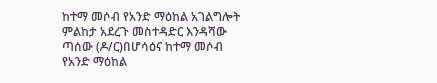ከተማ መሶብ የአንድ ማዕከል አገልግሎት ምልከታ አደረጉ መስተዳድር እንዳሻው ጣሰው (ዶ/ር)በሆሳዕና ከተማ መሶብ የአንድ ማዕከል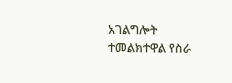አገልግሎት ተመልክተዋል የስራ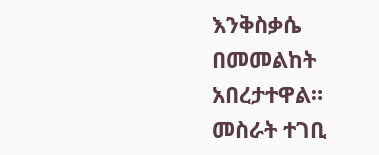እንቅስቃሴ በመመልከት አበረታተዋል። መስራት ተገቢ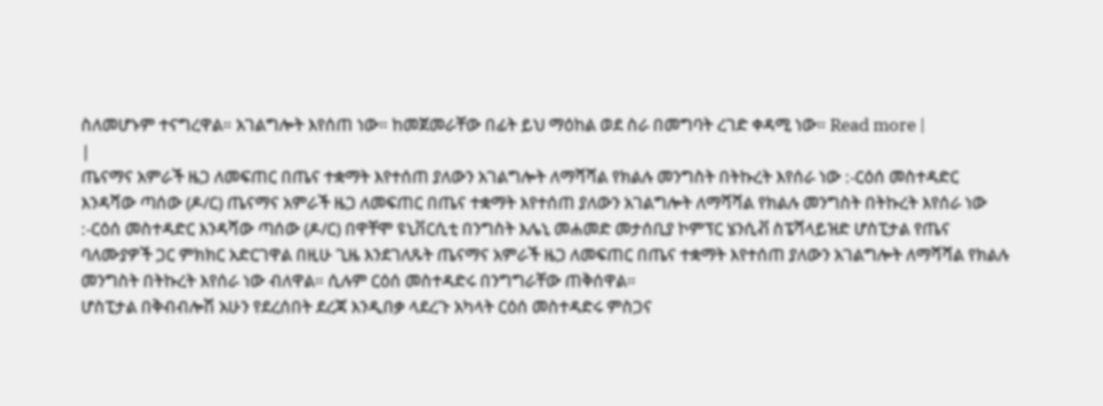ስለመሆኑም ተናግረዋል። አገልግሎት እየሰጠ ነው። ከመጀመራቸው በፊት ይህ ማዕከል ወደ ስራ በመግባት ረገድ ቀዳሚ ነው። Read more |
|
ጤናማና አምራች ዜጋ ለመፍጠር በጤና ተቋማት እየተሰጠ ያለውን አገልግሎት ለማሻሻል የክልሉ መንግስት በትኩረት እየሰራ ነው :-ርዕሰ መስተዳድር እንዳሻው ጣሰው (ዶ/ር) ጤናማና አምራች ዜጋ ለመፍጠር በጤና ተቋማት እየተሰጠ ያለውን አገልግሎት ለማሻሻል የክልሉ መንግስት በትኩረት እየሰራ ነው :-ርዕሰ መስተዳድር እንዳሻው ጣሰው (ዶ/ር) በዋቸሞ ዩኒቨርሲቲ በንግስት እሌኒ መሐመድ መታሰቢያ ኮምፕር ሄንሲቭ ስፔሻላይዝድ ሆስፒታል የጤና ባለሙያዎች ጋር ምክክር አድርገዋል በዚሁ ጊዜ እንደገለጹት ጤናማና አምራች ዜጋ ለመፍጠር በጤና ተቋማት እየተሰጠ ያለውን አገልግሎት ለማሻሻል የክልሉ መንግስት በትኩረት እየሰራ ነው ብለዋል። ሲሉም ርዕሰ መስተዳድሩ በንግግራቸው ጠቅሰዋል።
ሆስፒታል በቅብብሎሽ አሁን የደረሰበት ደረጃ እንዲበቃ ላደረጉ አካላት ርዕሰ መስተዳድሩ ምስጋና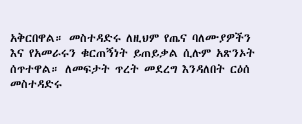አቅርበዋል። መስተዳድሩ ለዚህም የጤና ባለሙያዎችን እና የአመራሩን ቁርጠኝነት ይጠይቃል ሲሉም አጽንኦት ሰጥተዋል። ለመፍታት ጥረት መደረግ እንዳለበት ርዕሰ መስተዳድሩ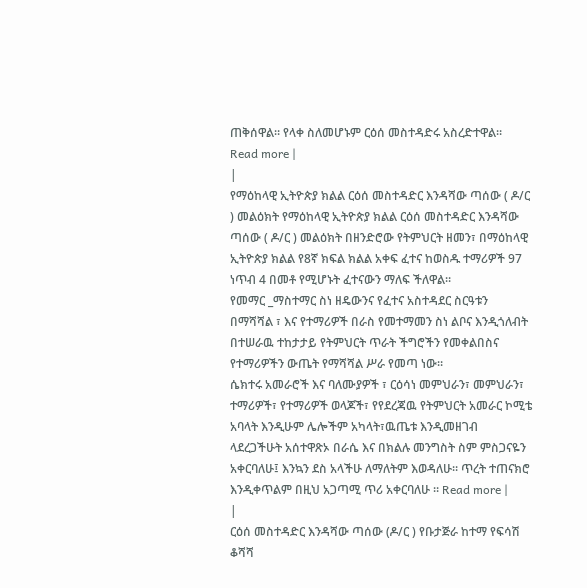ጠቅሰዋል። የላቀ ስለመሆኑም ርዕሰ መስተዳድሩ አስረድተዋል። Read more |
|
የማዕከላዊ ኢትዮጵያ ክልል ርዕሰ መስተዳድር እንዳሻው ጣሰው ( ዶ/ር ) መልዕክት የማዕከላዊ ኢትዮጵያ ክልል ርዕሰ መስተዳድር እንዳሻው ጣሰው ( ዶ/ር ) መልዕክት በዘንድሮው የትምህርት ዘመን፣ በማዕከላዊ ኢትዮጵያ ክልል የ8ኛ ክፍል ክልል አቀፍ ፈተና ከወስዱ ተማሪዎች 97 ነጥብ 4 በመቶ የሚሆኑት ፈተናውን ማለፍ ችለዋል።
የመማር _ማስተማር ስነ ዘዴውንና የፈተና አስተዳደር ስርዓቱን በማሻሻል ፣ እና የተማሪዎች በራስ የመተማመን ስነ ልቦና እንዲጎለብት በተሠራዉ ተከታታይ የትምህርት ጥራት ችግሮችን የመቀልበስና የተማሪዎችን ውጤት የማሻሻል ሥራ የመጣ ነው።
ሴክተሩ አመራሮች እና ባለሙያዎች ፣ ርዕሳነ መምህራን፣ መምህራን፣ ተማሪዎች፣ የተማሪዎች ወላጆች፣ የየደረጃዉ የትምህርት አመራር ኮሚቴ አባላት እንዲሁም ሌሎችም አካላት፣ዉጤቱ እንዲመዘገብ ላደረጋችሁት አሰተዋጽኦ በራሴ እና በክልሉ መንግስት ስም ምስጋናዬን አቀርባለሁ፤ እንኳን ደስ አላችሁ ለማለትም እወዳለሁ። ጥረት ተጠናክሮ እንዲቀጥልም በዚህ አጋጣሚ ጥሪ አቀርባለሁ ። Read more |
|
ርዕሰ መስተዳድር እንዳሻው ጣሰው (ዶ/ር ) የቡታጅራ ከተማ የፍሳሽ ቆሻሻ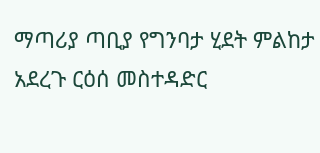ማጣሪያ ጣቢያ የግንባታ ሂደት ምልከታ አደረጉ ርዕሰ መስተዳድር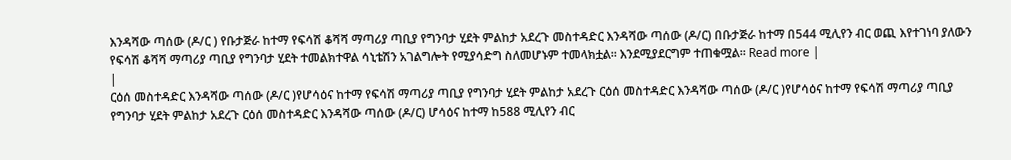እንዳሻው ጣሰው (ዶ/ር ) የቡታጅራ ከተማ የፍሳሽ ቆሻሻ ማጣሪያ ጣቢያ የግንባታ ሂደት ምልከታ አደረጉ መስተዳድር እንዳሻው ጣሰው (ዶ/ር) በቡታጅራ ከተማ በ544 ሚሊየን ብር ወጪ እየተገነባ ያለውን የፍሳሽ ቆሻሻ ማጣሪያ ጣቢያ የግንባታ ሂደት ተመልክተዋል ሳኒቴሽን አገልግሎት የሚያሳድግ ስለመሆኑም ተመላክቷል። እንደሚያደርግም ተጠቁሟል። Read more |
|
ርዕሰ መስተዳድር እንዳሻው ጣሰው (ዶ/ር )የሆሳዕና ከተማ የፍሳሽ ማጣሪያ ጣቢያ የግንባታ ሂደት ምልከታ አደረጉ ርዕሰ መስተዳድር እንዳሻው ጣሰው (ዶ/ር )የሆሳዕና ከተማ የፍሳሽ ማጣሪያ ጣቢያ የግንባታ ሂደት ምልከታ አደረጉ ርዕሰ መስተዳድር እንዳሻው ጣሰው (ዶ/ር) ሆሳዕና ከተማ ከ588 ሚሊየን ብር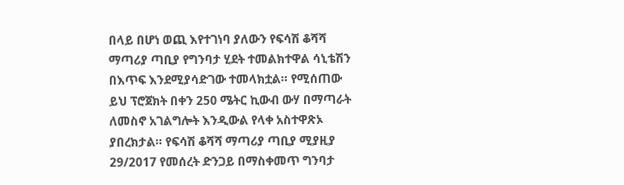በላይ በሆነ ወጪ እየተገነባ ያለውን የፍሳሽ ቆሻሻ ማጣሪያ ጣቢያ የግንባታ ሂደት ተመልክተዋል ሳኒቴሽን በእጥፍ እንደሚያሳድገው ተመላክቷል። የሚሰጠው ይህ ፕሮጀክት በቀን 250 ሜትር ኪውብ ውሃ በማጣራት ለመስኖ አገልግሎት እንዲውል የላቀ አስተዋጽኦ ያበረክታል። የፍሳሽ ቆሻሻ ማጣሪያ ጣቢያ ሚያዚያ 29/2017 የመሰረት ድንጋይ በማስቀመጥ ግንባታ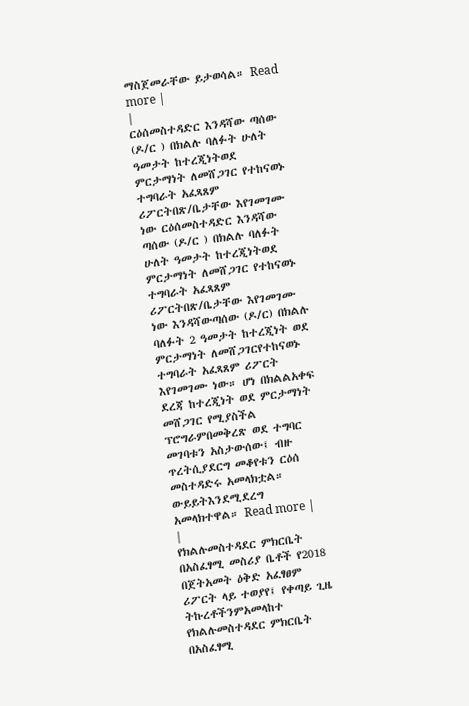ማስጀመራቸው ይታወሳል። Read more |
|
ርዕሰመስተዳድር እንዳሻው ጣሰው (ዶ/ር ) በክልሉ ባለፉት ሁለት ዓመታት ከተረጂነትወደ ምርታማነት ለመሸጋገር የተከናወኑ ተግባራት አፈጻጸም ሪፖርትበጽ/ቤታቸው እየገመገሙ ነው ርዕሰመስተዳድር እንዳሻው ጣሰው (ዶ/ር ) በክልሉ ባለፉት ሁለት ዓመታት ከተረጂነትወደ ምርታማነት ለመሸጋገር የተከናወኑ ተግባራት አፈጻጸም ሪፖርትበጽ/ቤታቸው እየገመገሙ ነው እንዳሻውጣሰው (ዶ/ር) በክልሉ ባለፉት 2 ዓመታት ከተረጂነት ወደ ምርታማነት ለመሸጋገርየተከናወኑ ተግባራት አፈጻጸም ሪፖርት እየገመገሙ ነው። ሆነ በክልልአቀፍ ደረጃ ከተረጂነት ወደ ምርታማነት መሸጋገር የሚያስችል ፕሮግራምበመቅረጽ ወደ ተግባር መገባቱን አስታውሰው፤ ብዙ ጥረትሲያደርግ መቆየቱን ርዕሰ መስተዳድሩ አመላክቷል። ውይይትእንደሚደረግ አመላክተዋል። Read more |
|
የክልሉመስተዳደር ምክርቤት በአስፈፃሚ መስሪያ ቤቶች የ2018 በጀትአመት ዕቅድ አፈፃፀም ሪፖርት ላይ ተወያየ፤ የቀጣይ ጊዜ ትኩረቶችንምአመላከተ የክልሉመስተዳደር ምክርቤት በአስፈፃሚ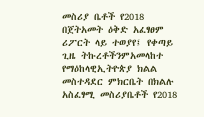መስሪያ ቤቶች የ2018 በጀትአመት ዕቅድ አፈፃፀም ሪፖርት ላይ ተወያየ፤ የቀጣይ ጊዜ ትኩረቶችንምአመላከተ የማዕከላዊኢትዮጵያ ክልል መስተዳደር ምክርቤት በክልሉ አስፈፃሚ መስሪያቤቶች የ2018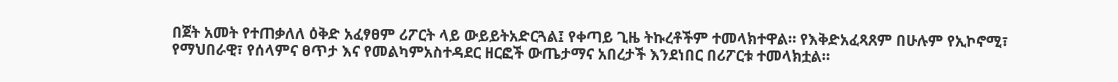በጀት አመት የተጠቃለለ ዕቅድ አፈፃፀም ሪፖርት ላይ ውይይትአድርጓል፤ የቀጣይ ጊዜ ትኩረቶችም ተመላክተዋል። የእቅድአፈጻጸም በሁሉም የኢኮኖሚ፣ የማህበራዊ፣ የሰላምና ፀጥታ እና የመልካምአስተዳደር ዘርፎች ውጤታማና አበረታች እንደነበር በሪፖርቱ ተመላክቷል።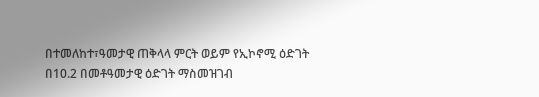በተመለከተ፣ዓመታዊ ጠቅላላ ምርት ወይም የኢኮኖሚ ዕድገት በ10.2 በመቶዓመታዊ ዕድገት ማስመዝገብ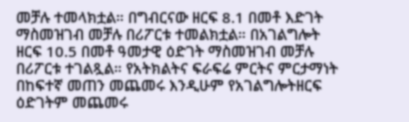መቻሉ ተመላክቷል። በግብርናው ዘርፍ 8.1 በመቶ እድገት ማስመዝገብ መቻሉ በሪፖርቱ ተመልክቷል። በአገልግሎት ዘርፍ 10.5 በመቶ ዓመታዊ ዕድገት ማስመዝገብ መቻሉ በሪፖርቱ ተገልጿል። የአትክልትና ፍራፍሬ ምርትና ምርታማነት በከፍተኛ መጠን መጨመሩ እንዲሁም የአገልግሎትዘርፍ ዕድገትም መጨመሩ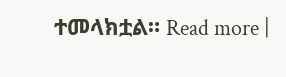ተመላክቷል። Read more |